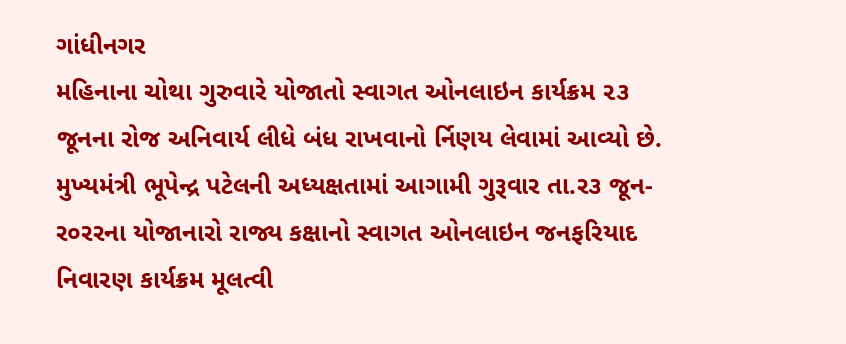ગાંધીનગર
મહિનાના ચોથા ગુરુવારે યોજાતો સ્વાગત ઓનલાઇન કાર્યક્રમ ૨૩ જૂનના રોજ અનિવાર્ય લીધે બંધ રાખવાનો ર્નિણય લેવામાં આવ્યો છે. મુખ્યમંત્રી ભૂપેન્દ્ર પટેલની અધ્યક્ષતામાં આગામી ગુરૂવાર તા.ર૩ જૂન-ર૦રરના યોજાનારો રાજ્ય કક્ષાનો સ્વાગત ઓનલાઇન જનફરિયાદ નિવારણ કાર્યક્રમ મૂલત્વી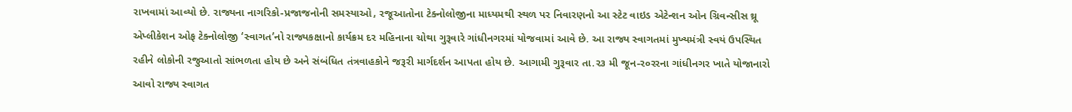રાખવામાં આવ્યો છે. રાજ્યના નાગરિકો-પ્રજાજનોની સમસ્યાઓ, રજૂઆતોના ટેક્નોલોજીના માધ્યમથી સ્થળ પર નિવારણનો આ સ્ટેટ વાઇડ એટેન્શન ઓન ગ્રિવન્સીસ થ્રૂ એપ્લીકેશન ઓફ ટેક્નોલોજી ‘સ્વાગત’નો રાજ્યકક્ષાનો કાર્યક્રમ દર મહિનાના ચોથા ગુરૂવારે ગાંધીનગરમાં યોજવામાં આવે છે. આ રાજ્ય સ્વાગતમાં મુખ્યમંત્રી સ્વયં ઉપસ્થિત રહીને લોકોની રજુઆતો સાંભળતા હોય છે અને સંબંધિત તંત્રવાહકોને જરૂરી માર્ગદર્શન આપતા હોય છે. આગામી ગુરૂવાર તા.ર૩ મી જૂન-ર૦રરના ગાંધીનગર ખાતે યોજાનારો આવો રાજ્ય સ્વાગત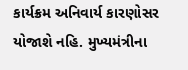કાર્યક્રમ અનિવાર્ય કારણોસર યોજાશે નહિ. મુખ્યમંત્રીના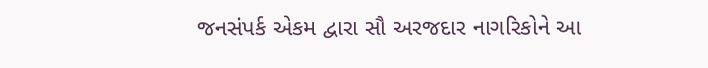જનસંપર્ક એકમ દ્વારા સૌ અરજદાર નાગરિકોને આ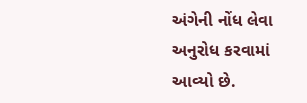અંગેની નોંધ લેવા અનુરોધ કરવામાં આવ્યો છે.